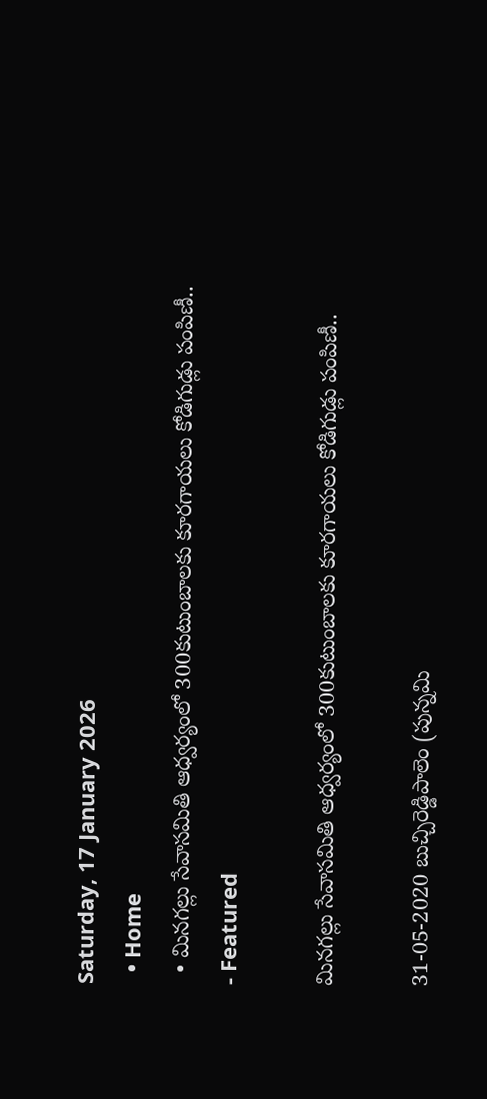Saturday, 17 January 2026
  • Home
  • మినగల్లు సేవాసమితి ఆధ్వర్యంలో 300కుటుంబాలకు కూరగాయలు కోడిగుడ్లు పంపిణీ..
- Featured

మినగల్లు సేవాసమితి ఆధ్వర్యంలో 300కుటుంబాలకు కూరగాయలు కోడిగుడ్లు పంపిణీ..

31-05-2020 బుచ్చిరెడ్డిపాలెం (పున్నమి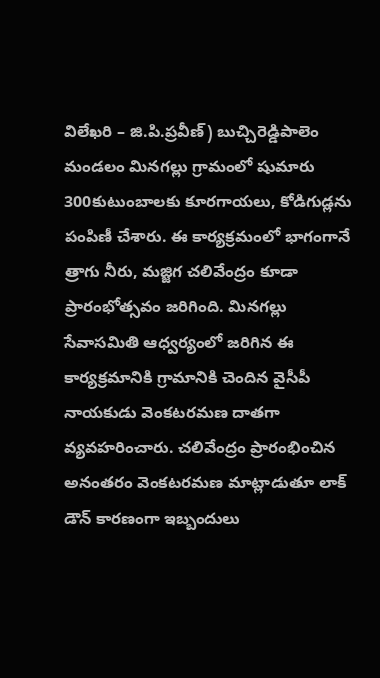విలేఖరి – జి.పి.ప్రవీణ్) బుచ్చిరెడ్డిపాలెం మండలం మినగల్లు గ్రామంలో షుమారు 300కుటుంబాలకు కూరగాయలు, కోడిగుడ్లను పంపిణీ చేశారు. ఈ కార్యక్రమంలో భాగంగానే త్రాగు నీరు, మజ్జిగ చలివేంద్రం కూడా ప్రారంభోత్సవం జరిగింది. మినగల్లు సేవాసమితి ఆధ్వర్యంలో జరిగిన ఈ కార్యక్రమానికి గ్రామానికి చెందిన వైసీపీ నాయకుడు వెంకటరమణ దాతగా వ్యవహరించారు. చలివేంద్రం ప్రారంభించిన అనంతరం వెంకటరమణ మాట్లాడుతూ లాక్ డౌన్ కారణంగా ఇబ్బందులు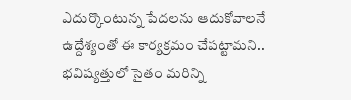ఎదుర్కొంటున్న పేదలను ఆదుకోవాలనే ఉద్దేశ్యంతో ఈ కార్యక్రమం చేపట్టామని.. భవిష్యత్తులో సైతం మరిన్ని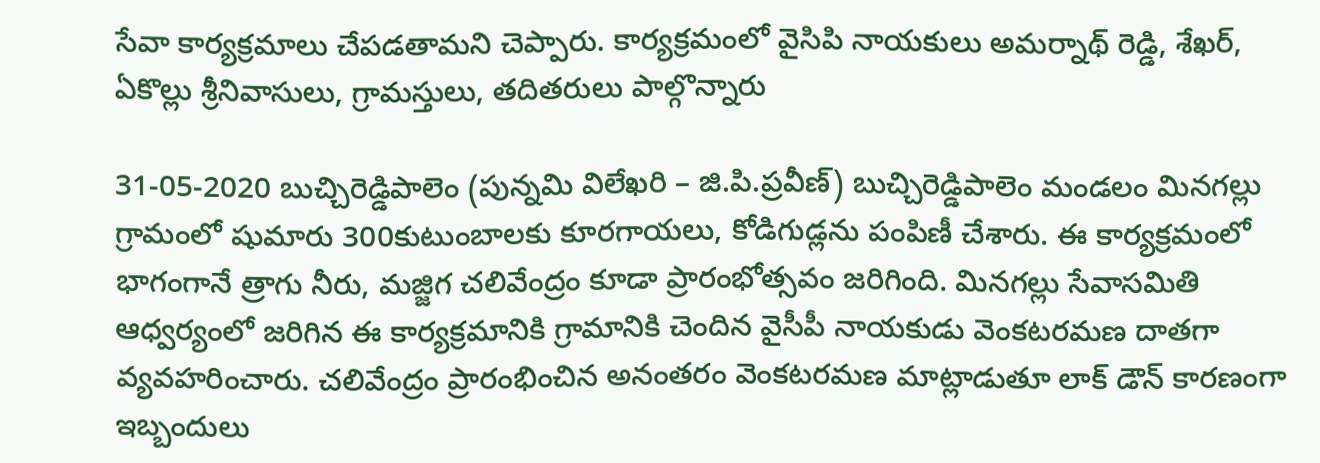సేవా కార్యక్రమాలు చేపడతామని చెప్పారు. కార్యక్రమంలో వైసిపి నాయకులు అమర్నాథ్ రెడ్డి, శేఖర్, ఏకొల్లు శ్రీనివాసులు, గ్రామస్తులు, తదితరులు పాల్గొన్నారు

31-05-2020 బుచ్చిరెడ్డిపాలెం (పున్నమి విలేఖరి – జి.పి.ప్రవీణ్) బుచ్చిరెడ్డిపాలెం మండలం మినగల్లు గ్రామంలో షుమారు 300కుటుంబాలకు కూరగాయలు, కోడిగుడ్లను పంపిణీ చేశారు. ఈ కార్యక్రమంలో భాగంగానే త్రాగు నీరు, మజ్జిగ చలివేంద్రం కూడా ప్రారంభోత్సవం జరిగింది. మినగల్లు సేవాసమితి ఆధ్వర్యంలో జరిగిన ఈ కార్యక్రమానికి గ్రామానికి చెందిన వైసీపీ నాయకుడు వెంకటరమణ దాతగా వ్యవహరించారు. చలివేంద్రం ప్రారంభించిన అనంతరం వెంకటరమణ మాట్లాడుతూ లాక్ డౌన్ కారణంగా ఇబ్బందులు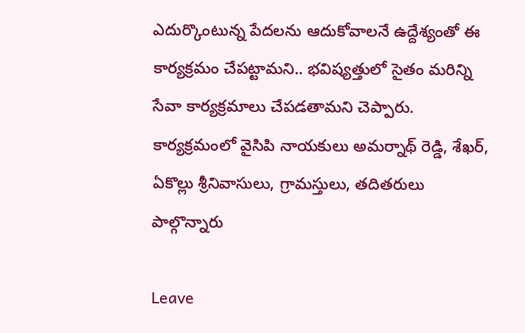ఎదుర్కొంటున్న పేదలను ఆదుకోవాలనే ఉద్దేశ్యంతో ఈ కార్యక్రమం చేపట్టామని.. భవిష్యత్తులో సైతం మరిన్ని సేవా కార్యక్రమాలు చేపడతామని చెప్పారు. కార్యక్రమంలో వైసిపి నాయకులు అమర్నాథ్ రెడ్డి, శేఖర్, ఏకొల్లు శ్రీనివాసులు, గ్రామస్తులు, తదితరులు పాల్గొన్నారు

Leave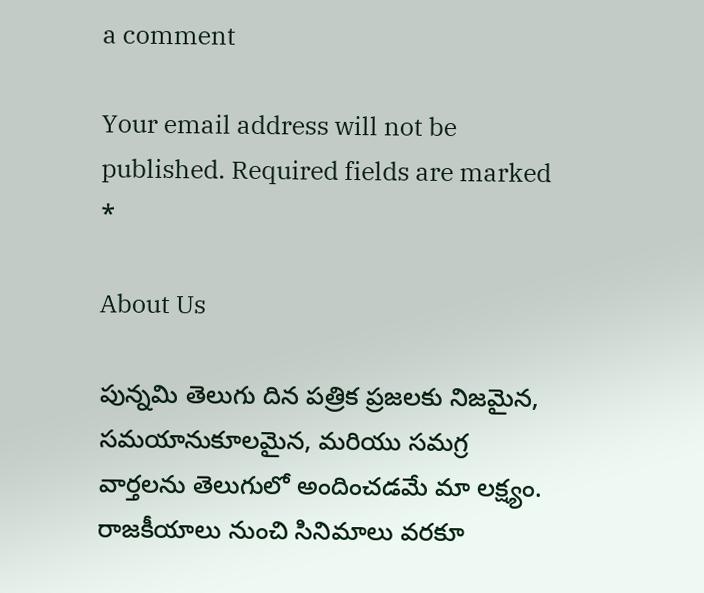a comment

Your email address will not be published. Required fields are marked *

About Us

పున్నమి తెలుగు దిన పత్రిక ప్రజలకు నిజమైన, సమయానుకూలమైన, మరియు సమగ్ర వార్తలను తెలుగులో అందించడమే మా లక్ష్యం.
రాజకీయాలు నుంచి సినిమాలు వరకూ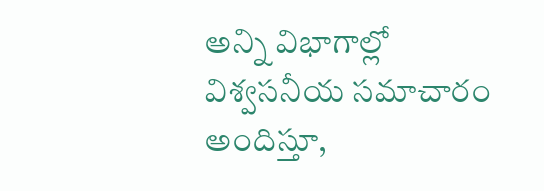అన్ని విభాగాల్లో విశ్వసనీయ సమాచారం అందిస్తూ,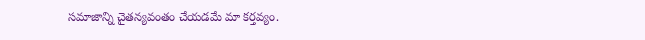సమాజాన్ని చైతన్యవంతం చేయడమే మా కర్తవ్యం.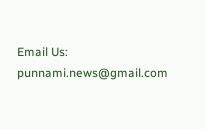Email Us: punnami.news@gmail.com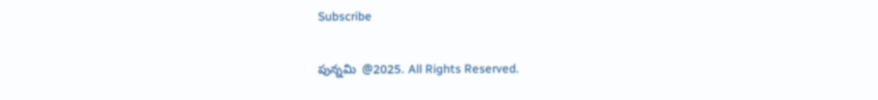Subscribe

పున్నమి  @2025. All Rights Reserved.